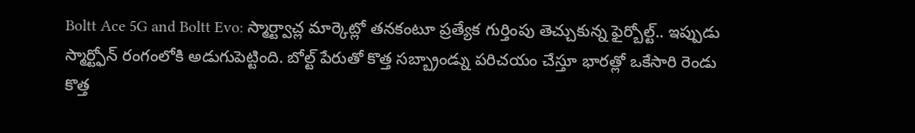Boltt Ace 5G and Boltt Evo: స్మార్ట్వాచ్ల మార్కెట్లో తనకంటూ ప్రత్యేక గుర్తింపు తెచ్చుకున్న ఫైర్బోల్ట్.. ఇప్పుడు స్మార్ట్ఫోన్ రంగంలోకి అడుగుపెట్టింది. బోల్ట్ పేరుతో కొత్త సబ్బ్రాండ్ను పరిచయం చేస్తూ భారత్లో ఒకేసారి రెండు కొత్త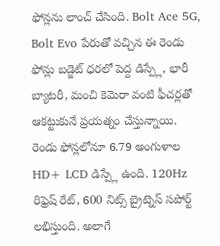ఫోన్లను లాంచ్ చేసింది. Bolt Ace 5G, Bolt Evo పేరుతో వచ్చిన ఈ రెండు ఫోన్లు బడ్జెట్ ధరలో పెద్ద డిస్ప్లే, భారీ బ్యాటరీ, మంచి కెమెరా వంటి ఫీచర్లతో ఆకట్టుకునే ప్రయత్నం చేస్తున్నాయి.
రెండు ఫోన్లలోనూ 6.79 అంగుళాల HD+ LCD డిస్ప్లే ఉంది. 120Hz రిఫ్రెష్ రేట్, 600 నిట్స్ బ్రైట్నెస్ సపోర్ట్ లభిస్తుంది. అలాగే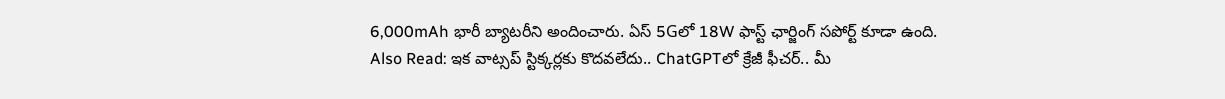6,000mAh భారీ బ్యాటరీని అందించారు. ఏస్ 5Gలో 18W ఫాస్ట్ ఛార్జింగ్ సపోర్ట్ కూడా ఉంది.
Also Read: ఇక వాట్సప్ స్టిక్కర్లకు కొదవలేదు.. ChatGPTలో క్రేజీ ఫీచర్.. మీ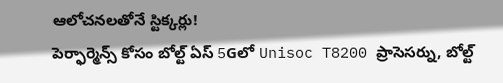ఆలోచనలతోనే స్టిక్కర్లు!
పెర్ఫార్మెన్స్ కోసం బోల్ట్ ఏస్ 5Gలో Unisoc T8200 ప్రాసెసర్ను, బోల్ట్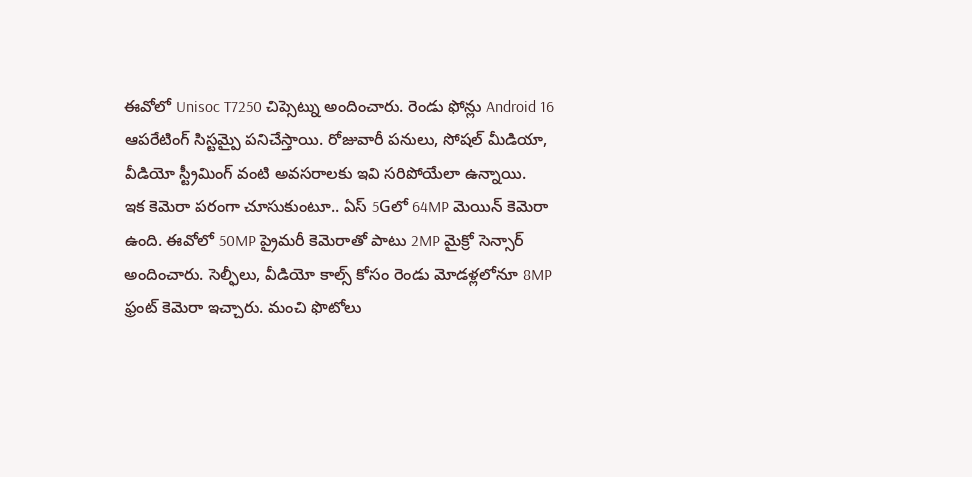ఈవోలో Unisoc T7250 చిప్సెట్ను అందించారు. రెండు ఫోన్లు Android 16 ఆపరేటింగ్ సిస్టమ్పై పనిచేస్తాయి. రోజువారీ పనులు, సోషల్ మీడియా, వీడియో స్ట్రీమింగ్ వంటి అవసరాలకు ఇవి సరిపోయేలా ఉన్నాయి.
ఇక కెమెరా పరంగా చూసుకుంటూ.. ఏస్ 5Gలో 64MP మెయిన్ కెమెరా ఉంది. ఈవోలో 50MP ప్రైమరీ కెమెరాతో పాటు 2MP మైక్రో సెన్సార్ అందించారు. సెల్ఫీలు, వీడియో కాల్స్ కోసం రెండు మోడళ్లలోనూ 8MP ఫ్రంట్ కెమెరా ఇచ్చారు. మంచి ఫొటోలు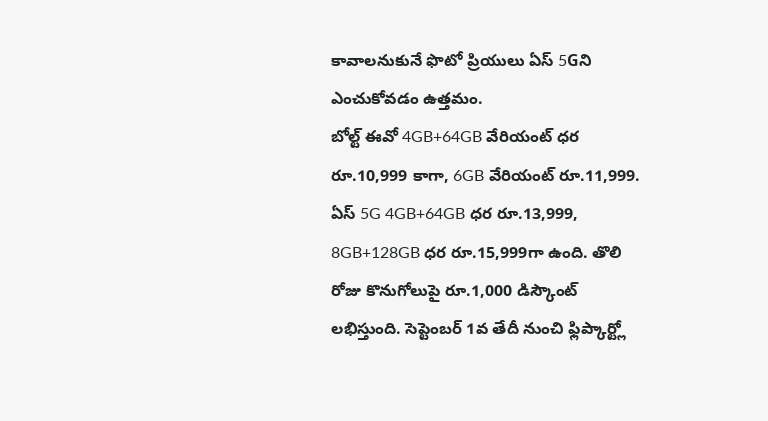కావాలనుకునే ఫొటో ప్రియులు ఏస్ 5Gని ఎంచుకోవడం ఉత్తమం.
బోల్ట్ ఈవో 4GB+64GB వేరియంట్ ధర రూ.10,999 కాగా, 6GB వేరియంట్ రూ.11,999. ఏస్ 5G 4GB+64GB ధర రూ.13,999, 8GB+128GB ధర రూ.15,999గా ఉంది. తొలి రోజు కొనుగోలుపై రూ.1,000 డిస్కౌంట్ లభిస్తుంది. సెప్టెంబర్ 1వ తేదీ నుంచి ఫ్లిప్కార్ట్లో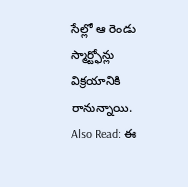సేల్లో ఆ రెండు స్మార్ట్ఫోన్లు విక్రయానికి రానున్నాయి.
Also Read: ఈ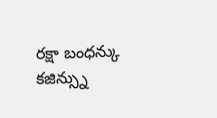రక్షా బంధన్కు కజిన్స్ను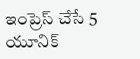ఇంప్రెస్ చేసే 5 యూనిక్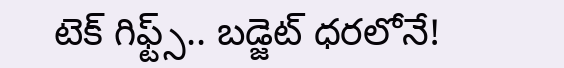టెక్ గిఫ్ట్స్.. బడ్జెట్ ధరలోనే!